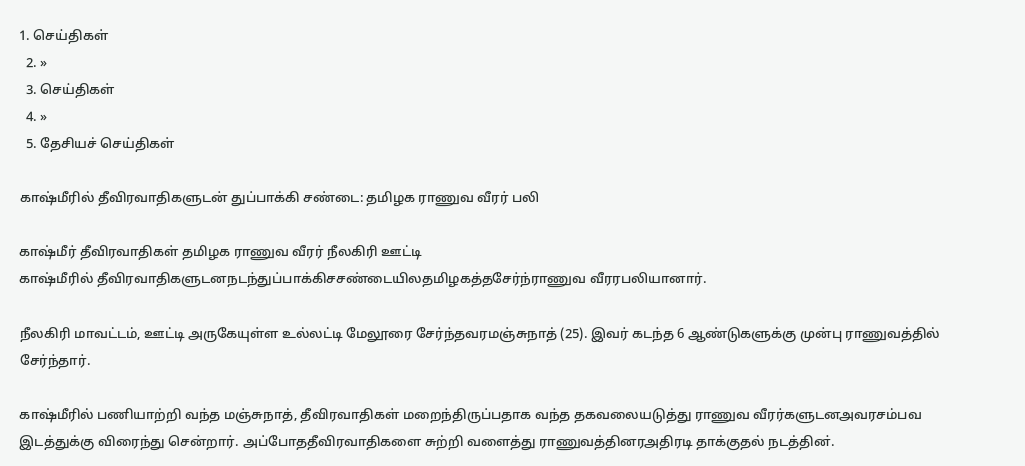1. செய்திகள்
  2. »
  3. செய்திகள்
  4. »
  5. தேசியச் செய்திகள்

காஷ்மீரில் தீவிரவாதிகளுடன் துப்பாக்கி சண்டை: த‌‌மிழக ராணுவ வீரர் பலி

காஷ்மீர் தீவிரவாதிகள் தமிழக ராணுவ வீரர் நீலகிரி ஊட்டி
கா‌ஷ்‌மீ‌ரி‌ல் ‌‌தீ‌விரவா‌திகளுட‌னநட‌ந்து‌ப்பா‌க்‌கி‌சச‌ண்டை‌யி‌லத‌மிழக‌த்தசே‌ர்‌ந்ராணுவ ‌வீர‌ரப‌லியானா‌ர்.

நீலகிரி மாவட்டம், ஊட்டி அருகேயுள்ள உல்லட்டி மேலூரை சேர்ந்தவ‌ரமஞ்சுநாத் (25). இவர் கடந்த 6 ஆண்டுகளுக்கு முன்பு ராணுவத்தில் சேர்ந்தார்.

காஷ்மீரில் பணியாற்றி வந்த ம‌ஞ்சுநா‌‌த், தீவிரவாதிகள் மறைந்திருப்பதாக வந்த தகவலையடுத்து ராணுவ வீரர்களுட‌னஅவ‌ரசம்பவ இடத்துக்கு விரைந்து சென்றா‌ர். அ‌ப்போததீவிரவாதிகளை சுற்றி வளைத்து ராணுவ‌த்‌தின‌ரஅதிரடி தாக்குதல் நடத்தின‌்.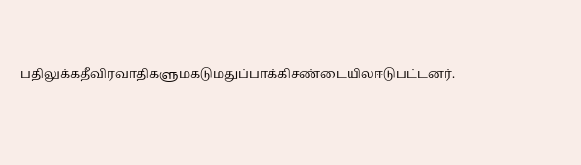ப‌திலு‌க்கதீவிரவாதிகளு‌மகடு‌மதுப்பாக்கி‌சண்டை‌யி‌லஈடுப‌ட்டன‌ர்.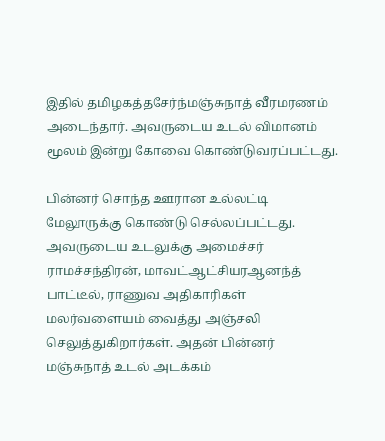இதில் த‌மிழக‌த்தசே‌ர்‌ந்மஞ்சுநாத் வீரமரணம் அடைந்தார். அவருடைய உடல் விமானம் மூலம் இன்று கோவை கொண்டுவரப்பட்டது.

பின்னர் சொந்த ஊரான உல்லட்டி மேலூருக்கு கொண்டு செல்லப்பட்டது. அவருடைய உடலுக்கு அமைச்சர் ராமச்சந்திரன், மாவ‌ட்ஆ‌ட்‌சிய‌ரஆனந்த் பாட்டீல், ராணுவ அதிகாரிகள் மலர்வளையம் வைத்து அஞ்சலி செலுத்துகிறார்கள். அதன் பின்னர் மஞ்சுநாத் உடல் அடக்கம்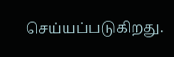செய்யப்படுகிறது.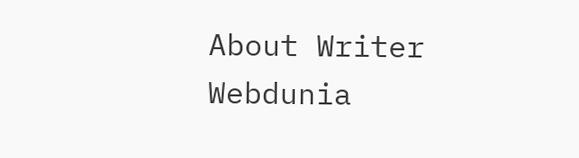About Writer
Webdunia